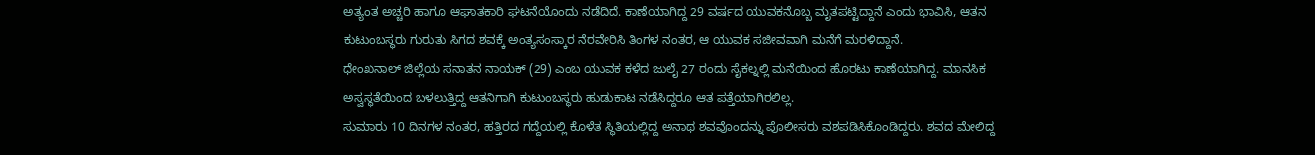ಅತ್ಯಂತ ಅಚ್ಚರಿ ಹಾಗೂ ಆಘಾತಕಾರಿ ಘಟನೆಯೊಂದು ನಡೆದಿದೆ. ಕಾಣೆಯಾಗಿದ್ದ 29 ವರ್ಷದ ಯುವಕನೊಬ್ಬ ಮೃತಪಟ್ಟಿದ್ದಾನೆ ಎಂದು ಭಾವಿಸಿ, ಆತನ ಕುಟುಂಬಸ್ಥರು ಗುರುತು ಸಿಗದ ಶವಕ್ಕೆ ಅಂತ್ಯಸಂಸ್ಕಾರ ನೆರವೇರಿಸಿ ತಿಂಗಳ ನಂತರ, ಆ ಯುವಕ ಸಜೀವವಾಗಿ ಮನೆಗೆ ಮರಳಿದ್ದಾನೆ.
ಧೇಂಖನಾಲ್ ಜಿಲ್ಲೆಯ ಸನಾತನ ನಾಯಕ್ (29) ಎಂಬ ಯುವಕ ಕಳೆದ ಜುಲೈ 27 ರಂದು ಸೈಕಲ್ನಲ್ಲಿ ಮನೆಯಿಂದ ಹೊರಟು ಕಾಣೆಯಾಗಿದ್ದ. ಮಾನಸಿಕ ಅಸ್ವಸ್ಥತೆಯಿಂದ ಬಳಲುತ್ತಿದ್ದ ಆತನಿಗಾಗಿ ಕುಟುಂಬಸ್ಥರು ಹುಡುಕಾಟ ನಡೆಸಿದ್ದರೂ ಆತ ಪತ್ತೆಯಾಗಿರಲಿಲ್ಲ.
ಸುಮಾರು 10 ದಿನಗಳ ನಂತರ, ಹತ್ತಿರದ ಗದ್ದೆಯಲ್ಲಿ ಕೊಳೆತ ಸ್ಥಿತಿಯಲ್ಲಿದ್ದ ಅನಾಥ ಶವವೊಂದನ್ನು ಪೊಲೀಸರು ವಶಪಡಿಸಿಕೊಂಡಿದ್ದರು. ಶವದ ಮೇಲಿದ್ದ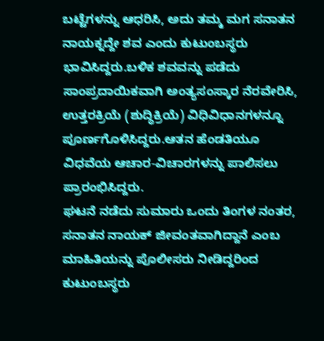ಬಟ್ಟೆಗಳನ್ನು ಆಧರಿಸಿ, ಅದು ತಮ್ಮ ಮಗ ಸನಾತನ ನಾಯಕ್ನದ್ದೇ ಶವ ಎಂದು ಕುಟುಂಬಸ್ಥರು ಭಾವಿಸಿದ್ದರು.ಬಳಿಕ ಶವವನ್ನು ಪಡೆದು ಸಾಂಪ್ರದಾಯಿಕವಾಗಿ ಅಂತ್ಯಸಂಸ್ಕಾರ ನೆರವೇರಿಸಿ, ಉತ್ತರಕ್ರಿಯೆ (ಶುದ್ಧಿಕ್ರಿಯೆ) ವಿಧಿವಿಧಾನಗಳನ್ನೂ ಪೂರ್ಣಗೊಳಿಸಿದ್ದರು.ಆತನ ಹೆಂಡತಿಯೂ ವಿಧವೆಯ ಆಚಾರ-ವಿಚಾರಗಳನ್ನು ಪಾಲಿಸಲು ಪ್ರಾರಂಭಿಸಿದ್ದರು.
ಘಟನೆ ನಡೆದು ಸುಮಾರು ಒಂದು ತಿಂಗಳ ನಂತರ, ಸನಾತನ ನಾಯಕ್ ಜೀವಂತವಾಗಿದ್ದಾನೆ ಎಂಬ ಮಾಹಿತಿಯನ್ನು ಪೊಲೀಸರು ನೀಡಿದ್ದರಿಂದ ಕುಟುಂಬಸ್ಥರು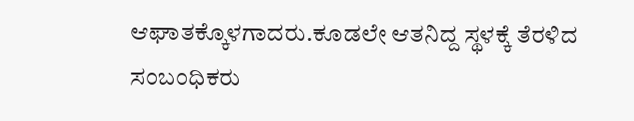ಆಘಾತಕ್ಕೊಳಗಾದರು.ಕೂಡಲೇ ಆತನಿದ್ದ ಸ್ಥಳಕ್ಕೆ ತೆರಳಿದ ಸಂಬಂಧಿಕರು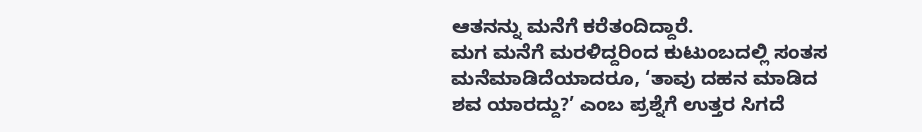ಆತನನ್ನು ಮನೆಗೆ ಕರೆತಂದಿದ್ದಾರೆ.
ಮಗ ಮನೆಗೆ ಮರಳಿದ್ದರಿಂದ ಕುಟುಂಬದಲ್ಲಿ ಸಂತಸ ಮನೆಮಾಡಿದೆಯಾದರೂ, ‘ತಾವು ದಹನ ಮಾಡಿದ ಶವ ಯಾರದ್ದು?’ ಎಂಬ ಪ್ರಶ್ನೆಗೆ ಉತ್ತರ ಸಿಗದೆ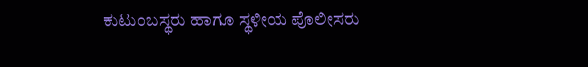ಕುಟುಂಬಸ್ಥರು ಹಾಗೂ ಸ್ಥಳೀಯ ಪೊಲೀಸರು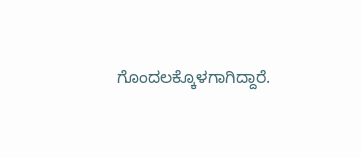ಗೊಂದಲಕ್ಕೊಳಗಾಗಿದ್ದಾರೆ.